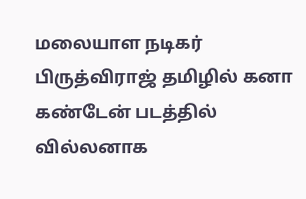மலையாள நடிகர் பிருத்விராஜ் தமிழில் கனா கண்டேன் படத்தில் வில்லனாக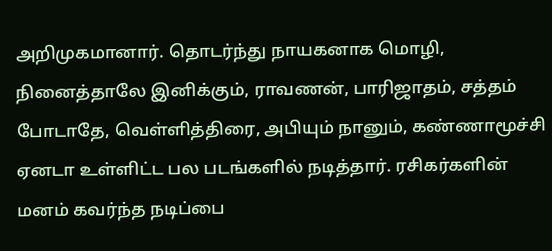அறிமுகமானார். தொடர்ந்து நாயகனாக மொழி, நினைத்தாலே இனிக்கும், ராவணன், பாரிஜாதம், சத்தம் போடாதே, வெள்ளித்திரை, அபியும் நானும், கண்ணாமூச்சி ஏனடா உள்ளிட்ட பல படங்களில் நடித்தார். ரசிகர்களின் மனம் கவர்ந்த நடிப்பை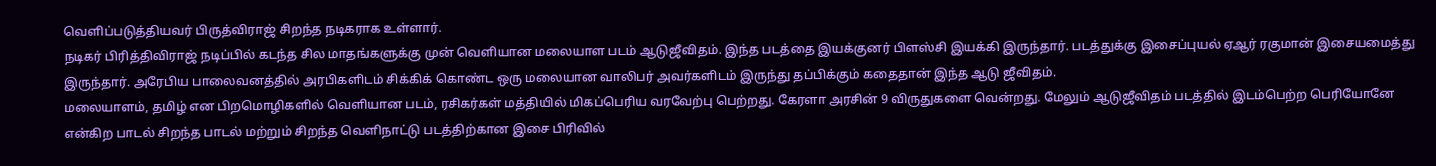வெளிப்படுத்தியவர் பிருத்விராஜ் சிறந்த நடிகராக உள்ளார்.
நடிகர் பிரித்திவிராஜ் நடிப்பில் கடந்த சில மாதங்களுக்கு முன் வெளியான மலையாள படம் ஆடுஜீவிதம். இந்த படத்தை இயக்குனர் பிளஸ்சி இயக்கி இருந்தார். படத்துக்கு இசைப்புயல் ஏஆர் ரகுமான் இசையமைத்து இருந்தார். அரேபிய பாலைவனத்தில் அரபிகளிடம் சிக்கிக் கொண்ட ஒரு மலையான வாலிபர் அவர்களிடம் இருந்து தப்பிக்கும் கதைதான் இந்த ஆடு ஜீவிதம்.
மலையாளம், தமிழ் என பிறமொழிகளில் வெளியான படம், ரசிகர்கள் மத்தியில் மிகப்பெரிய வரவேற்பு பெற்றது. கேரளா அரசின் 9 விருதுகளை வென்றது. மேலும் ஆடுஜீவிதம் படத்தில் இடம்பெற்ற பெரியோனே என்கிற பாடல் சிறந்த பாடல் மற்றும் சிறந்த வெளிநாட்டு படத்திற்கான இசை பிரிவில்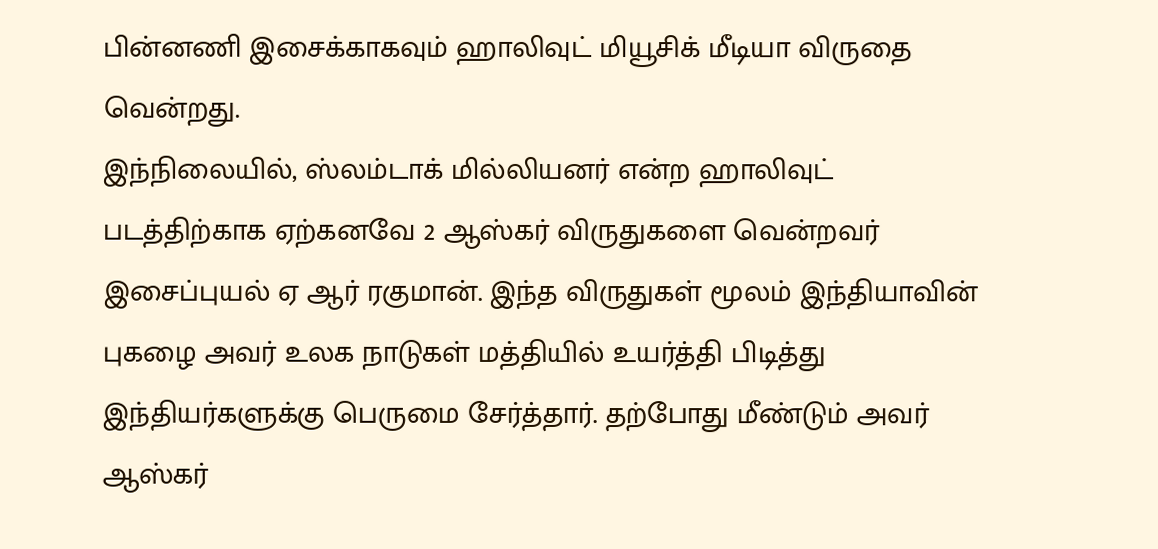பின்னணி இசைக்காகவும் ஹாலிவுட் மியூசிக் மீடியா விருதை வென்றது.
இந்நிலையில், ஸ்லம்டாக் மில்லியனர் என்ற ஹாலிவுட் படத்திற்காக ஏற்கனவே 2 ஆஸ்கர் விருதுகளை வென்றவர் இசைப்புயல் ஏ ஆர் ரகுமான். இந்த விருதுகள் மூலம் இந்தியாவின் புகழை அவர் உலக நாடுகள் மத்தியில் உயர்த்தி பிடித்து இந்தியர்களுக்கு பெருமை சேர்த்தார். தற்போது மீண்டும் அவர் ஆஸ்கர்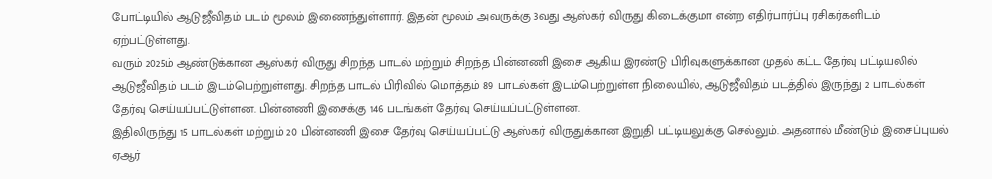போட்டியில் ஆடுஜீவிதம் படம் மூலம் இணைந்துள்ளார். இதன் மூலம் அவருக்கு 3வது ஆஸ்கர் விருது கிடைக்குமா என்ற எதிர்பார்ப்பு ரசிகர்களிடம் ஏற்பட்டுள்ளது.
வரும் 2025ம் ஆண்டுக்கான ஆஸ்கர் விருது சிறந்த பாடல் மற்றும் சிறந்த பின்னணி இசை ஆகிய இரண்டு பிரிவுகளுக்கான முதல் கட்ட தேர்வு பட்டியலில் ஆடுஜீவிதம் படம் இடம்பெற்றுள்ளது. சிறந்த பாடல் பிரிவில் மொத்தம் 89 பாடல்கள் இடம்பெற்றுள்ள நிலையில், ஆடுஜீவிதம் படத்தில் இருந்து 2 பாடல்கள் தேர்வு செய்யப்பட்டுள்ளன. பின்னணி இசைக்கு 146 படங்கள் தேர்வு செய்யப்பட்டுள்ளன.
இதிலிருந்து 15 பாடல்கள் மற்றும் 20 பின்னணி இசை தேர்வு செய்யப்பட்டு ஆஸ்கர் விருதுக்கான இறுதி பட்டியலுக்கு செல்லும். அதனால் மீண்டும் இசைப்புயல் ஏஆர்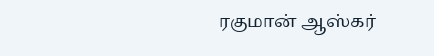ரகுமான் ஆஸ்கர்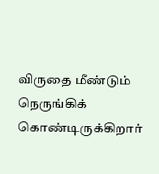விருதை மீண்டும் நெருங்கிக் கொண்டிருக்கிறார்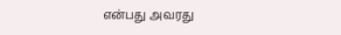என்பது அவரது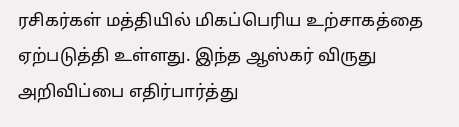ரசிகர்கள் மத்தியில் மிகப்பெரிய உற்சாகத்தை ஏற்படுத்தி உள்ளது. இந்த ஆஸ்கர் விருது அறிவிப்பை எதிர்பார்த்து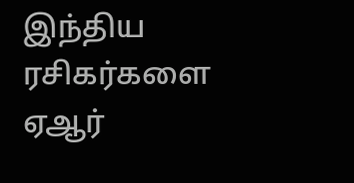இந்திய ரசிகர்களை ஏஆர்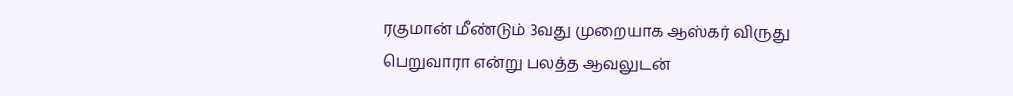ரகுமான் மீண்டும் 3வது முறையாக ஆஸ்கர் விருது பெறுவாரா என்று பலத்த ஆவலுடன்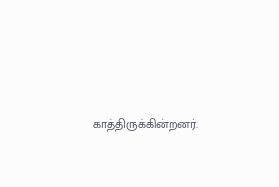காத்திருக்கின்றனர்.